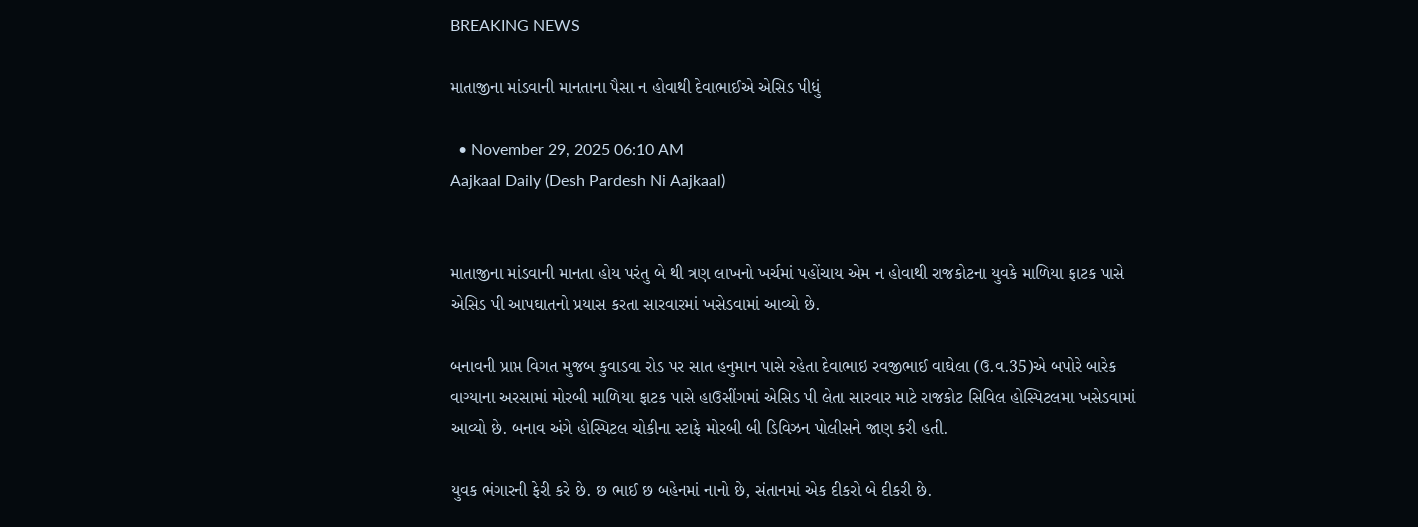BREAKING NEWS

માતાજીના માંડવાની માનતાના પૈસા ન હોવાથી દેવાભાઈએ એસિડ પીધું

  • November 29, 2025 06:10 AM
Aajkaal Daily (Desh Pardesh Ni Aajkaal)


માતાજીના માંડવાની માનતા હોય પરંતુ બે થી ત્રણ લાખનો ખર્ચમાં પહોંચાય એમ ન હોવાથી રાજકોટના યુવકે માળિયા ફાટક પાસે એસિડ પી આપઘાતનો પ્રયાસ કરતા સારવારમાં ખસેડવામાં આવ્યો છે.

બનાવની પ્રાપ્ત વિગત મુજબ કુવાડવા રોડ પર સાત હનુમાન પાસે રહેતા દેવાભાઇ રવજીભાઈ વાઘેલા (ઉ.વ.35)એ બપોરે બારેક વાગ્યાના અરસામાં મોરબી માળિયા ફાટક પાસે હાઉસીંગમાં એસિડ પી લેતા સારવાર માટે રાજકોટ સિવિલ હોસ્પિટલમા ખસેડવામાં આવ્યો છે. બનાવ અંગે હોસ્પિટલ ચોકીના સ્ટાફે મોરબી બી ડિવિઝન પોલીસને જાણ કરી હતી.

યુવક ભંગારની ફેરી કરે છે. છ ભાઈ છ બહેનમાં નાનો છે, સંતાનમાં એક દીકરો બે દીકરી છે.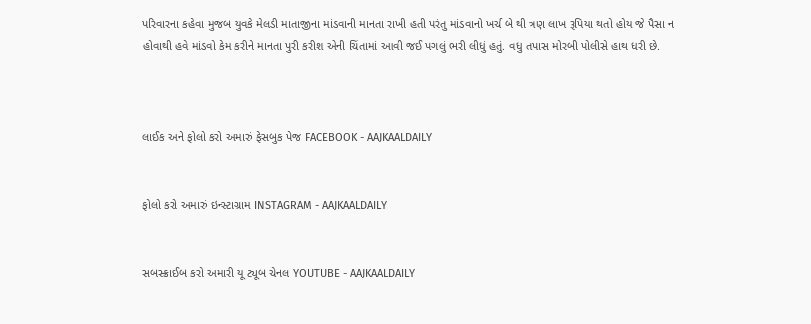પરિવારના કહેવા મુજબ યુવકે મેલડી માતાજીના માંડવાની માનતા રાખી હતી પરંતુ માંડવાનો ખર્ચ બે થી ત્રણ લાખ રૂપિયા થતો હોય જે પૈસા ન હોવાથી હવે માંડવો કેમ કરીને માનતા પુરી કરીશ એની ચિંતામાં આવી જઈ પગલું ભરી લીધું હતું. વધુ તપાસ મોરબી પોલીસે હાથ ધરી છે.



લાઈક અને ફોલો કરો અમારું ફેસબુક પેજ FACEBOOK - AAJKAALDAILY


ફોલો કરો અમારું ઇન્સ્ટાગ્રામ INSTAGRAM - AAJKAALDAILY


સબસ્ક્રાઈબ કરો અમારી યૂ ટ્યૂબ ચેનલ YOUTUBE - AAJKAALDAILY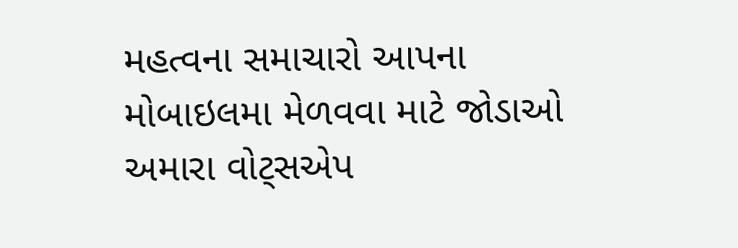મહત્વના સમાચારો આપના મોબાઇલમા મેળવવા માટે જોડાઓ અમારા વોટ્સએપ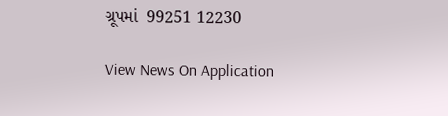ગ્રૂપમાં  99251 12230

View News On Application